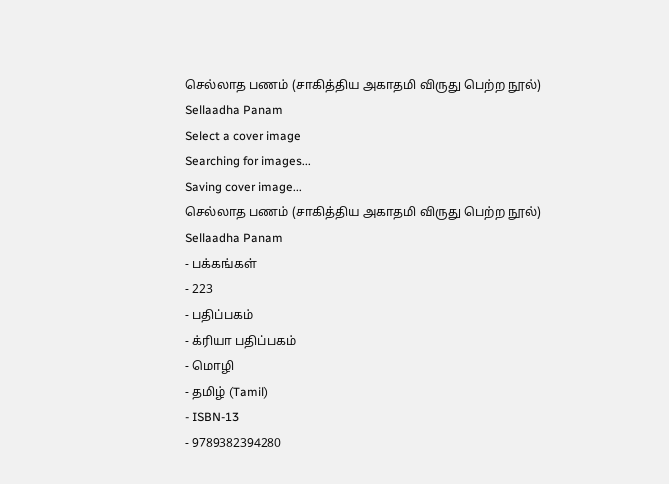செல்லாத பணம் (சாகித்திய அகாதமி விருது பெற்ற நூல்)
Sellaadha Panam
Select a cover image
Searching for images...
Saving cover image...
செல்லாத பணம் (சாகித்திய அகாதமி விருது பெற்ற நூல்)
Sellaadha Panam
- பக்கங்கள்
- 223
- பதிப்பகம்
- க்ரியா பதிப்பகம்
- மொழி
- தமிழ் (Tamil)
- ISBN-13
- 9789382394280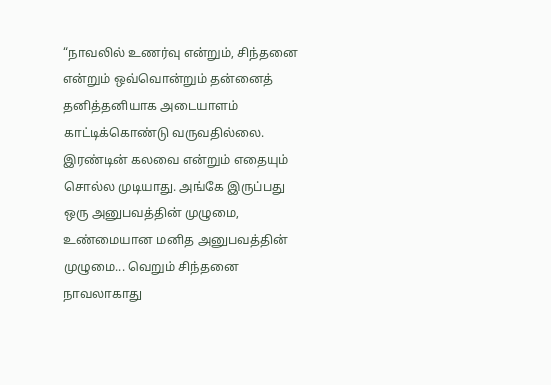“நாவலில் உணர்வு என்றும், சிந்தனை என்றும் ஒவ்வொன்றும் தன்னைத் தனித்தனியாக அடையாளம் காட்டிக்கொண்டு வருவதில்லை. இரண்டின் கலவை என்றும் எதையும் சொல்ல முடியாது. அங்கே இருப்பது ஒரு அனுபவத்தின் முழுமை, உண்மையான மனித அனுபவத்தின் முழுமை... வெறும் சிந்தனை நாவலாகாது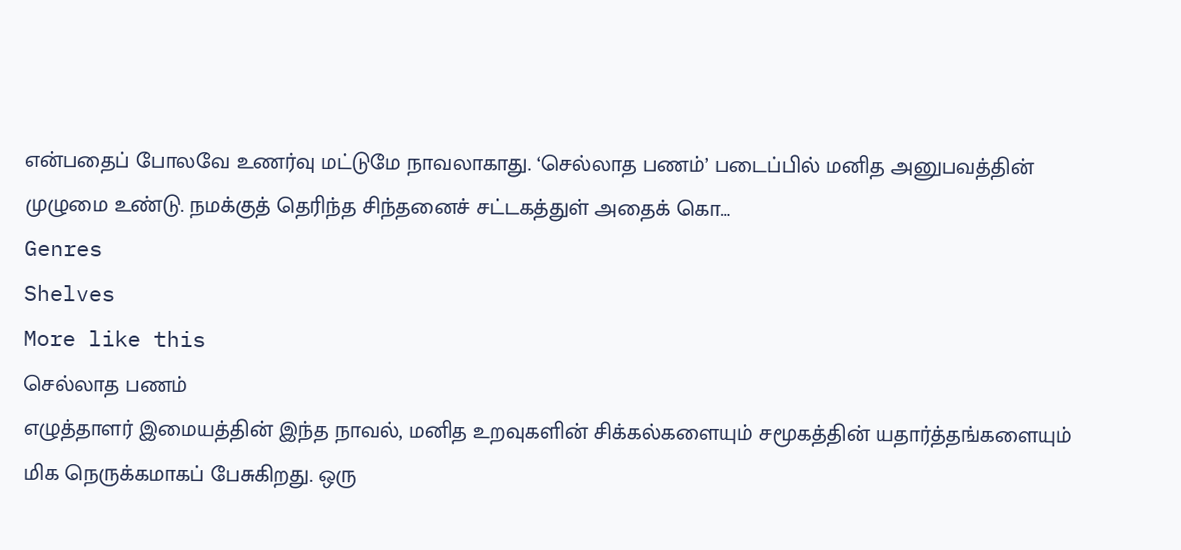என்பதைப் போலவே உணர்வு மட்டுமே நாவலாகாது. ‘செல்லாத பணம்’ படைப்பில் மனித அனுபவத்தின் முழுமை உண்டு. நமக்குத் தெரிந்த சிந்தனைச் சட்டகத்துள் அதைக் கொ…
Genres
Shelves
More like this
செல்லாத பணம்
எழுத்தாளர் இமையத்தின் இந்த நாவல், மனித உறவுகளின் சிக்கல்களையும் சமூகத்தின் யதார்த்தங்களையும் மிக நெருக்கமாகப் பேசுகிறது. ஒரு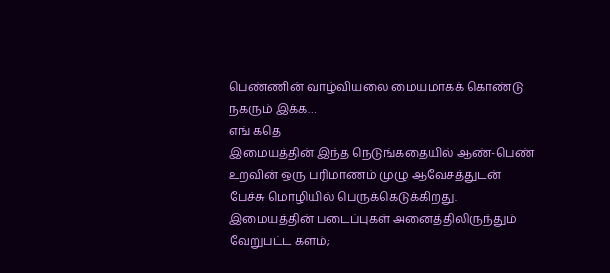பெண்ணின் வாழ்வியலை மையமாகக் கொண்டு நகரும் இக்க…
எங் கதெ
இமையத்தின் இந்த நெடுங்கதையில் ஆண்-பெண் உறவின் ஒரு பரிமாணம் முழு ஆவேசத்துடன் பேச்சு மொழியில் பெருக்கெடுக்கிறது. இமையத்தின் படைப்புகள் அனைத்திலிருந்தும் வேறுபட்ட களம்;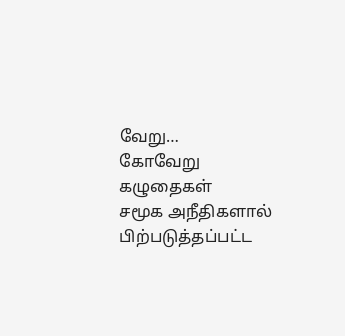வேறு…
கோவேறு கழுதைகள்
சமூக அநீதிகளால் பிற்படுத்தப்பட்ட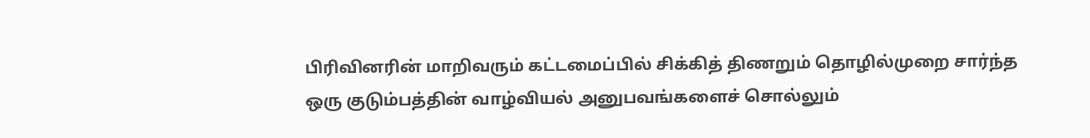பிரிவினரின் மாறிவரும் கட்டமைப்பில் சிக்கித் திணறும் தொழில்முறை சார்ந்த ஒரு குடும்பத்தின் வாழ்வியல் அனுபவங்களைச் சொல்லும்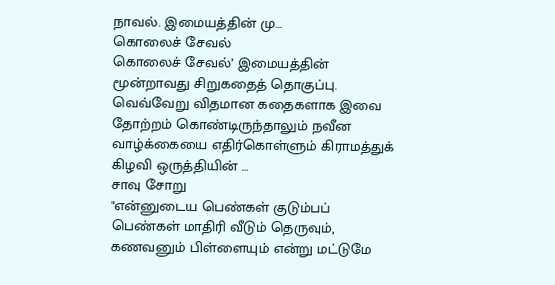நாவல். இமையத்தின் மு…
கொலைச் சேவல்
கொலைச் சேவல்’ இமையத்தின் மூன்றாவது சிறுகதைத் தொகுப்பு. வெவ்வேறு விதமான கதைகளாக இவை தோற்றம் கொண்டிருந்தாலும் நவீன வாழ்க்கையை எதிர்கொள்ளும் கிராமத்துக் கிழவி ஒருத்தியின் …
சாவு சோறு
"என்னுடைய பெண்கள் குடும்பப் பெண்கள் மாதிரி வீடும் தெருவும், கணவனும் பிள்ளையும் என்று மட்டுமே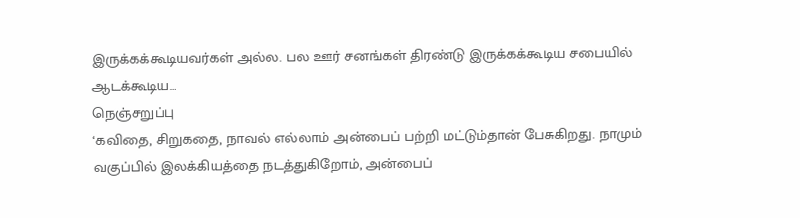இருக்கக்கூடியவர்கள் அல்ல. பல ஊர் சனங்கள் திரண்டு இருக்கக்கூடிய சபையில் ஆடக்கூடிய…
நெஞ்சறுப்பு
‘கவிதை, சிறுகதை, நாவல் எல்லாம் அன்பைப் பற்றி மட்டும்தான் பேசுகிறது. நாமும் வகுப்பில் இலக்கியத்தை நடத்துகிறோம், அன்பைப்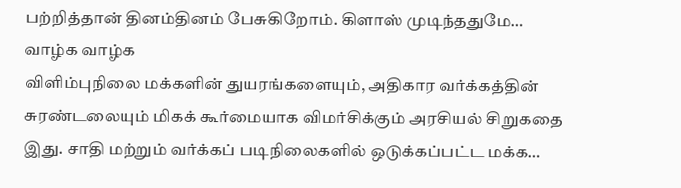பற்றித்தான் தினம்தினம் பேசுகிறோம். கிளாஸ் முடிந்ததுமே…
வாழ்க வாழ்க
விளிம்புநிலை மக்களின் துயரங்களையும், அதிகார வர்க்கத்தின் சுரண்டலையும் மிகக் கூர்மையாக விமர்சிக்கும் அரசியல் சிறுகதை இது. சாதி மற்றும் வர்க்கப் படிநிலைகளில் ஒடுக்கப்பட்ட மக்க…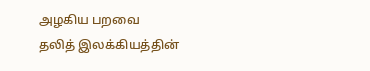அழகிய பறவை
தலித் இலக்கியத்தின்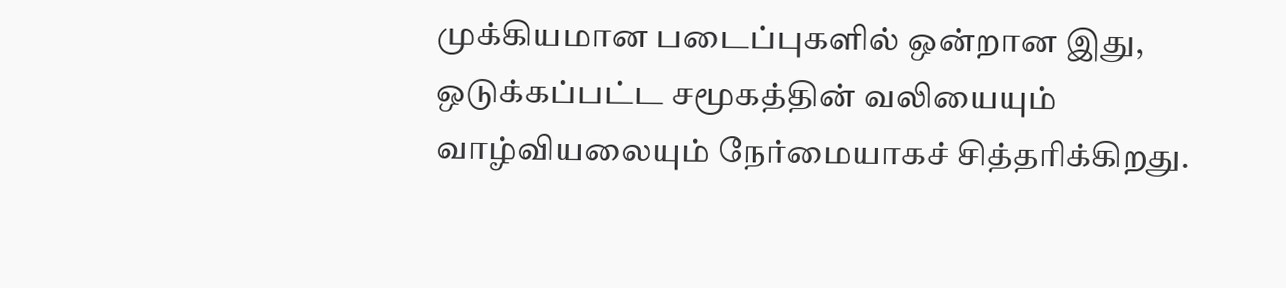முக்கியமான படைப்புகளில் ஒன்றான இது, ஒடுக்கப்பட்ட சமூகத்தின் வலியையும் வாழ்வியலையும் நேர்மையாகச் சித்தரிக்கிறது.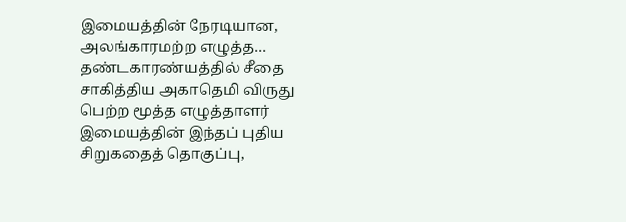இமையத்தின் நேரடியான, அலங்காரமற்ற எழுத்த…
தண்டகாரண்யத்தில் சீதை
சாகித்திய அகாதெமி விருது பெற்ற மூத்த எழுத்தாளர் இமையத்தின் இந்தப் புதிய சிறுகதைத் தொகுப்பு,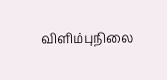விளிம்புநிலை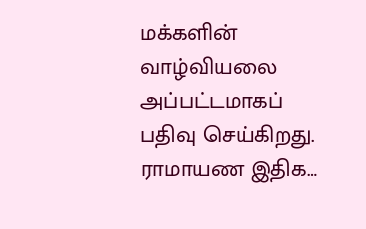மக்களின் வாழ்வியலை அப்பட்டமாகப் பதிவு செய்கிறது. ராமாயண இதிக…